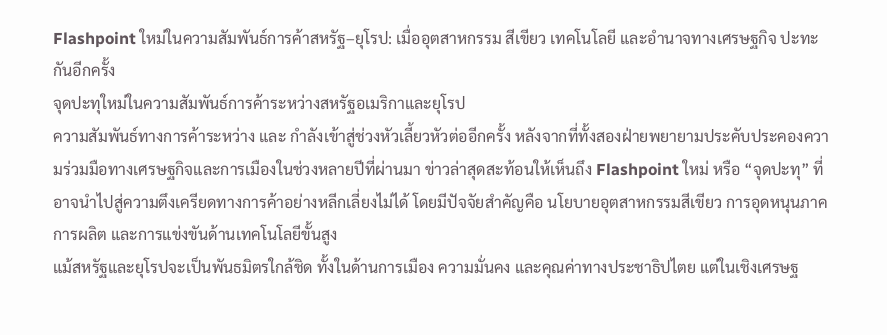Flashpoint ใหม่ในความสัมพันธ์การค้าสหรัฐ–ยุโรป: เมื่ออุตสาหกรรม สีเขียว เทคโนโลยี และอำนาจทางเศรษฐกิจ ปะทะกันอีกครั้ง
จุดปะทุใหม่ในความสัมพันธ์การค้าระหว่างสหรัฐอเมริกาและยุโรป
ความสัมพันธ์ทางการค้าระหว่าง และ กำลังเข้าสู่ช่วงหัวเลี้ยวหัวต่ออีกครั้ง หลังจากที่ทั้งสองฝ่ายพยายามประคับประคองความร่วมมือทางเศรษฐกิจและการเมืองในช่วงหลายปีที่ผ่านมา ข่าวล่าสุดสะท้อนให้เห็นถึง Flashpoint ใหม่ หรือ “จุดปะทุ” ที่อาจนำไปสู่ความตึงเครียดทางการค้าอย่างหลีกเลี่ยงไม่ได้ โดยมีปัจจัยสำคัญคือ นโยบายอุตสาหกรรมสีเขียว การอุดหนุนภาคการผลิต และการแข่งขันด้านเทคโนโลยีขั้นสูง
แม้สหรัฐและยุโรปจะเป็นพันธมิตรใกล้ชิด ทั้งในด้านการเมือง ความมั่นคง และคุณค่าทางประชาธิปไตย แต่ในเชิงเศรษฐ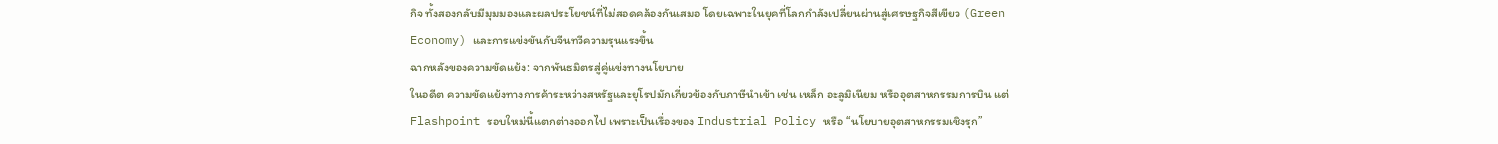กิจ ทั้งสองกลับมีมุมมองและผลประโยชน์ที่ไม่สอดคล้องกันเสมอ โดยเฉพาะในยุคที่โลกกำลังเปลี่ยนผ่านสู่เศรษฐกิจสีเขียว (Green Economy) และการแข่งขันกับจีนทวีความรุนแรงขึ้น
ฉากหลังของความขัดแย้ง: จากพันธมิตรสู่คู่แข่งทางนโยบาย
ในอดีต ความขัดแย้งทางการค้าระหว่างสหรัฐและยุโรปมักเกี่ยวข้องกับภาษีนำเข้า เช่น เหล็ก อะลูมิเนียม หรืออุตสาหกรรมการบิน แต่ Flashpoint รอบใหม่นี้แตกต่างออกไป เพราะเป็นเรื่องของ Industrial Policy หรือ “นโยบายอุตสาหกรรมเชิงรุก”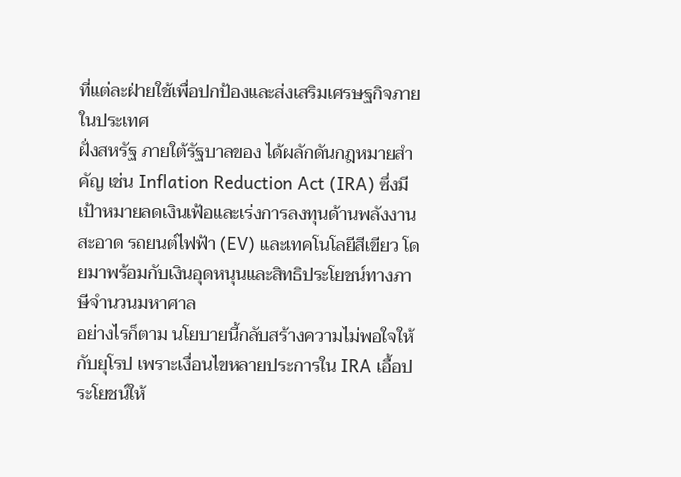ที่แต่ละฝ่ายใช้เพื่อปกป้องและส่งเสริมเศรษฐกิจภายในประเทศ
ฝั่งสหรัฐ ภายใต้รัฐบาลของ ได้ผลักดันกฎหมายสำคัญ เช่น Inflation Reduction Act (IRA) ซึ่งมีเป้าหมายลดเงินเฟ้อและเร่งการลงทุนด้านพลังงานสะอาด รถยนต์ไฟฟ้า (EV) และเทคโนโลยีสีเขียว โดยมาพร้อมกับเงินอุดหนุนและสิทธิประโยชน์ทางภาษีจำนวนมหาศาล
อย่างไรก็ตาม นโยบายนี้กลับสร้างความไม่พอใจให้กับยุโรป เพราะเงื่อนไขหลายประการใน IRA เอื้อประโยชน์ให้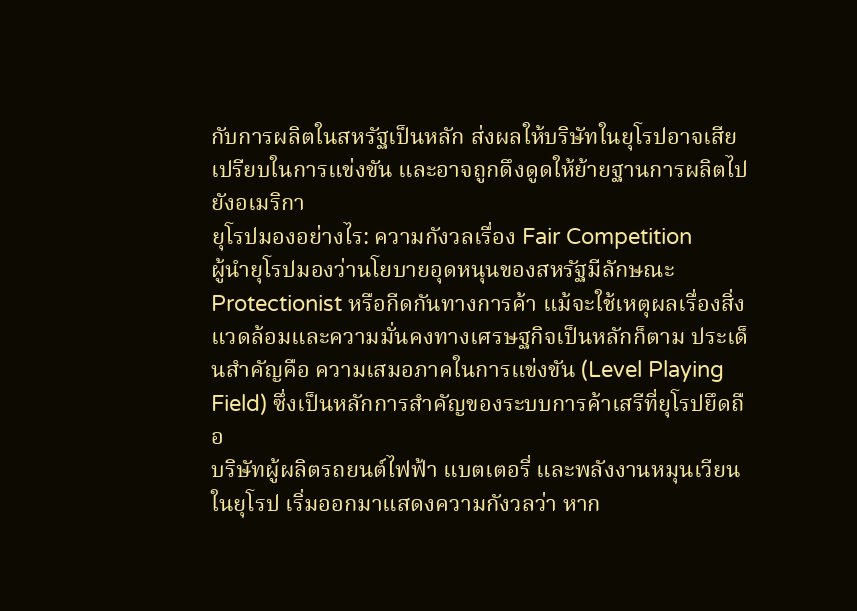กับการผลิตในสหรัฐเป็นหลัก ส่งผลให้บริษัทในยุโรปอาจเสียเปรียบในการแข่งขัน และอาจถูกดึงดูดให้ย้ายฐานการผลิตไปยังอเมริกา
ยุโรปมองอย่างไร: ความกังวลเรื่อง Fair Competition
ผู้นำยุโรปมองว่านโยบายอุดหนุนของสหรัฐมีลักษณะ Protectionist หรือกีดกันทางการค้า แม้จะใช้เหตุผลเรื่องสิ่งแวดล้อมและความมั่นคงทางเศรษฐกิจเป็นหลักก็ตาม ประเด็นสำคัญคือ ความเสมอภาคในการแข่งขัน (Level Playing Field) ซึ่งเป็นหลักการสำคัญของระบบการค้าเสรีที่ยุโรปยึดถือ
บริษัทผู้ผลิตรถยนต์ไฟฟ้า แบตเตอรี่ และพลังงานหมุนเวียนในยุโรป เริ่มออกมาแสดงความกังวลว่า หาก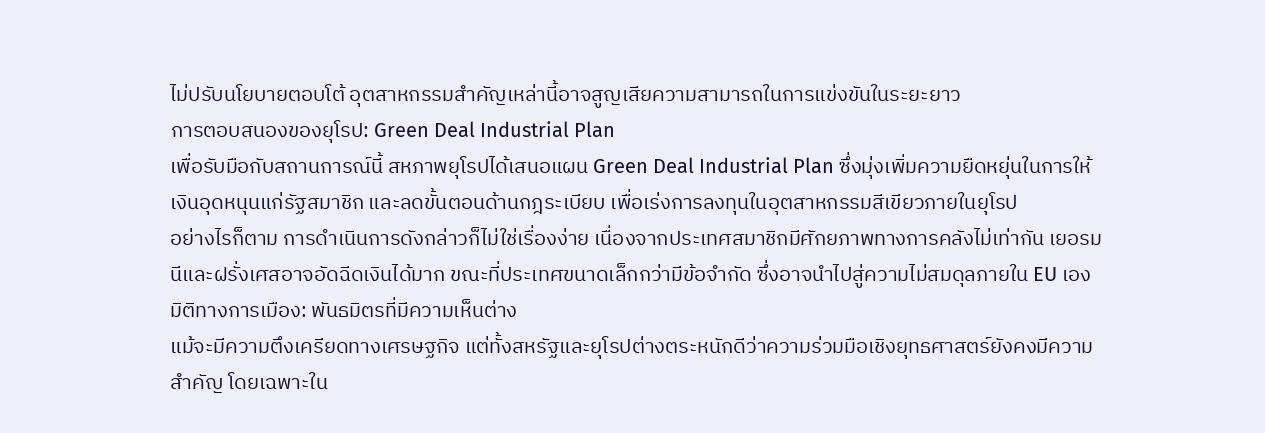ไม่ปรับนโยบายตอบโต้ อุตสาหกรรมสำคัญเหล่านี้อาจสูญเสียความสามารถในการแข่งขันในระยะยาว
การตอบสนองของยุโรป: Green Deal Industrial Plan
เพื่อรับมือกับสถานการณ์นี้ สหภาพยุโรปได้เสนอแผน Green Deal Industrial Plan ซึ่งมุ่งเพิ่มความยืดหยุ่นในการให้เงินอุดหนุนแก่รัฐสมาชิก และลดขั้นตอนด้านกฎระเบียบ เพื่อเร่งการลงทุนในอุตสาหกรรมสีเขียวภายในยุโรป
อย่างไรก็ตาม การดำเนินการดังกล่าวก็ไม่ใช่เรื่องง่าย เนื่องจากประเทศสมาชิกมีศักยภาพทางการคลังไม่เท่ากัน เยอรมนีและฝรั่งเศสอาจอัดฉีดเงินได้มาก ขณะที่ประเทศขนาดเล็กกว่ามีข้อจำกัด ซึ่งอาจนำไปสู่ความไม่สมดุลภายใน EU เอง
มิติทางการเมือง: พันธมิตรที่มีความเห็นต่าง
แม้จะมีความตึงเครียดทางเศรษฐกิจ แต่ทั้งสหรัฐและยุโรปต่างตระหนักดีว่าความร่วมมือเชิงยุทธศาสตร์ยังคงมีความสำคัญ โดยเฉพาะใน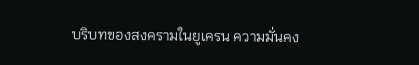บริบทของสงครามในยูเครน ความมั่นคง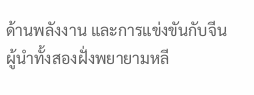ด้านพลังงาน และการแข่งขันกับจีน
ผู้นำทั้งสองฝั่งพยายามหลี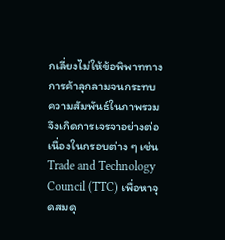กเลี่ยงไม่ให้ข้อพิพาททางการค้าลุกลามจนกระทบความสัมพันธ์ในภาพรวม จึงเกิดการเจรจาอย่างต่อเนื่องในกรอบต่าง ๆ เช่น Trade and Technology Council (TTC) เพื่อหาจุดสมดุ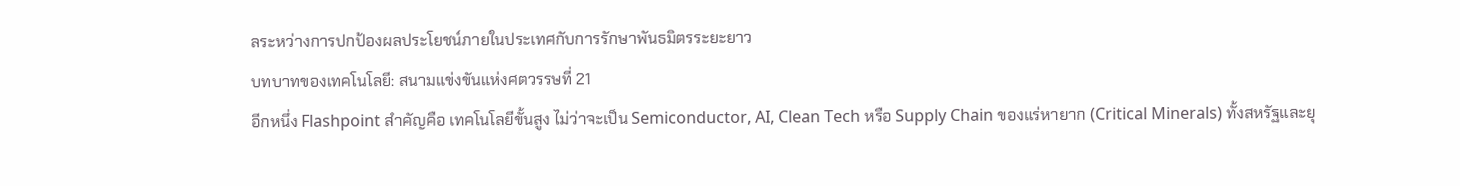ลระหว่างการปกป้องผลประโยชน์ภายในประเทศกับการรักษาพันธมิตรระยะยาว
บทบาทของเทคโนโลยี: สนามแข่งขันแห่งศตวรรษที่ 21
อีกหนึ่ง Flashpoint สำคัญคือ เทคโนโลยีขั้นสูง ไม่ว่าจะเป็น Semiconductor, AI, Clean Tech หรือ Supply Chain ของแร่หายาก (Critical Minerals) ทั้งสหรัฐและยุ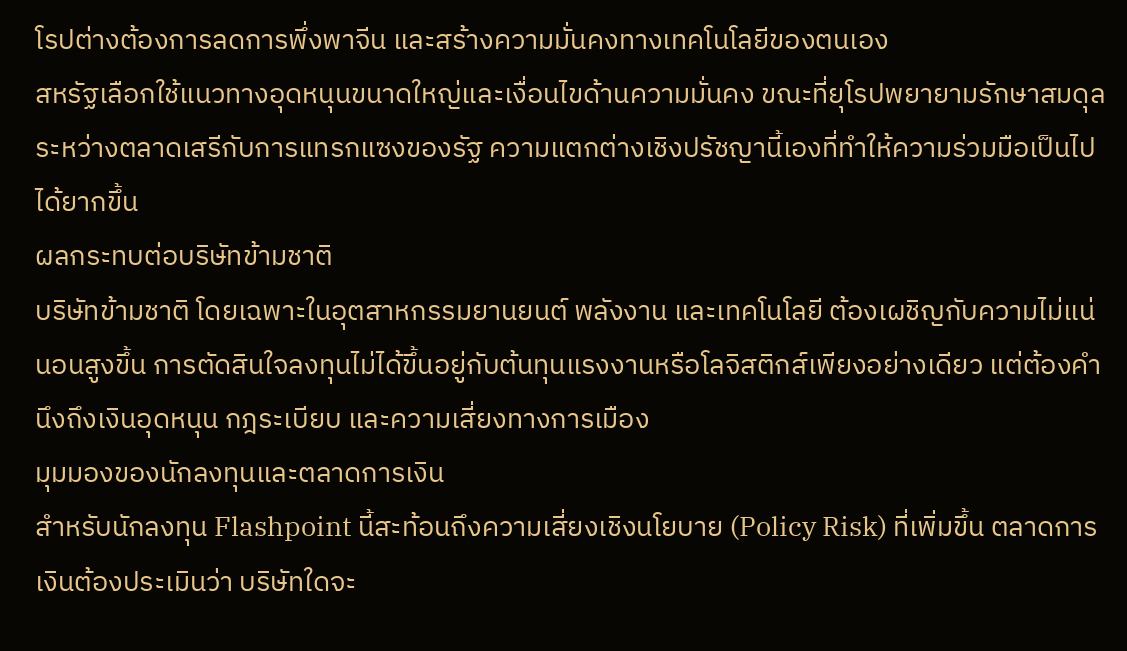โรปต่างต้องการลดการพึ่งพาจีน และสร้างความมั่นคงทางเทคโนโลยีของตนเอง
สหรัฐเลือกใช้แนวทางอุดหนุนขนาดใหญ่และเงื่อนไขด้านความมั่นคง ขณะที่ยุโรปพยายามรักษาสมดุลระหว่างตลาดเสรีกับการแทรกแซงของรัฐ ความแตกต่างเชิงปรัชญานี้เองที่ทำให้ความร่วมมือเป็นไปได้ยากขึ้น
ผลกระทบต่อบริษัทข้ามชาติ
บริษัทข้ามชาติ โดยเฉพาะในอุตสาหกรรมยานยนต์ พลังงาน และเทคโนโลยี ต้องเผชิญกับความไม่แน่นอนสูงขึ้น การตัดสินใจลงทุนไม่ได้ขึ้นอยู่กับต้นทุนแรงงานหรือโลจิสติกส์เพียงอย่างเดียว แต่ต้องคำนึงถึงเงินอุดหนุน กฎระเบียบ และความเสี่ยงทางการเมือง
มุมมองของนักลงทุนและตลาดการเงิน
สำหรับนักลงทุน Flashpoint นี้สะท้อนถึงความเสี่ยงเชิงนโยบาย (Policy Risk) ที่เพิ่มขึ้น ตลาดการเงินต้องประเมินว่า บริษัทใดจะ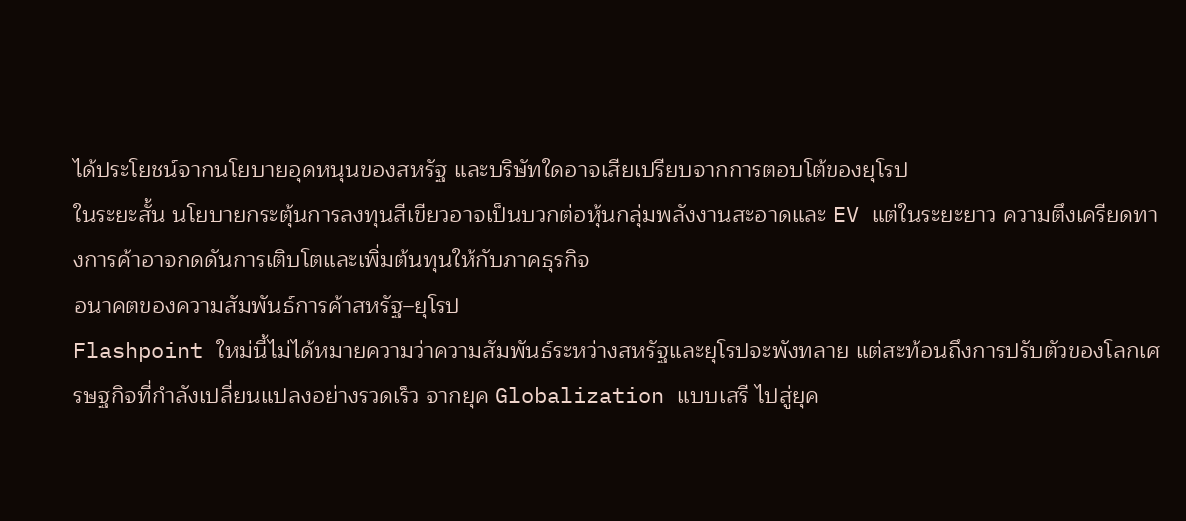ได้ประโยชน์จากนโยบายอุดหนุนของสหรัฐ และบริษัทใดอาจเสียเปรียบจากการตอบโต้ของยุโรป
ในระยะสั้น นโยบายกระตุ้นการลงทุนสีเขียวอาจเป็นบวกต่อหุ้นกลุ่มพลังงานสะอาดและ EV แต่ในระยะยาว ความตึงเครียดทางการค้าอาจกดดันการเติบโตและเพิ่มต้นทุนให้กับภาคธุรกิจ
อนาคตของความสัมพันธ์การค้าสหรัฐ–ยุโรป
Flashpoint ใหม่นี้ไม่ได้หมายความว่าความสัมพันธ์ระหว่างสหรัฐและยุโรปจะพังทลาย แต่สะท้อนถึงการปรับตัวของโลกเศรษฐกิจที่กำลังเปลี่ยนแปลงอย่างรวดเร็ว จากยุค Globalization แบบเสรี ไปสู่ยุค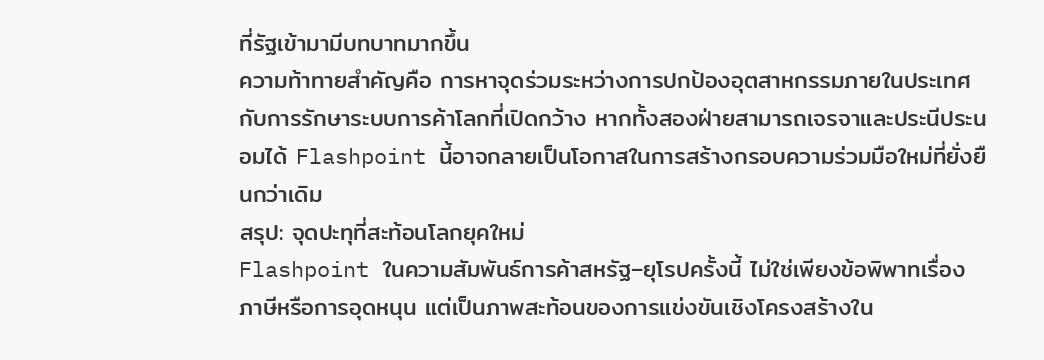ที่รัฐเข้ามามีบทบาทมากขึ้น
ความท้าทายสำคัญคือ การหาจุดร่วมระหว่างการปกป้องอุตสาหกรรมภายในประเทศ กับการรักษาระบบการค้าโลกที่เปิดกว้าง หากทั้งสองฝ่ายสามารถเจรจาและประนีประนอมได้ Flashpoint นี้อาจกลายเป็นโอกาสในการสร้างกรอบความร่วมมือใหม่ที่ยั่งยืนกว่าเดิม
สรุป: จุดปะทุที่สะท้อนโลกยุคใหม่
Flashpoint ในความสัมพันธ์การค้าสหรัฐ–ยุโรปครั้งนี้ ไม่ใช่เพียงข้อพิพาทเรื่องภาษีหรือการอุดหนุน แต่เป็นภาพสะท้อนของการแข่งขันเชิงโครงสร้างใน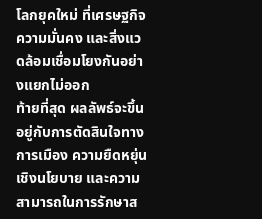โลกยุคใหม่ ที่เศรษฐกิจ ความมั่นคง และสิ่งแวดล้อมเชื่อมโยงกันอย่างแยกไม่ออก
ท้ายที่สุด ผลลัพธ์จะขึ้นอยู่กับการตัดสินใจทางการเมือง ความยืดหยุ่นเชิงนโยบาย และความสามารถในการรักษาส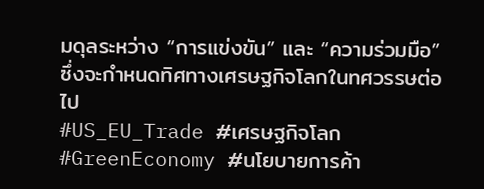มดุลระหว่าง “การแข่งขัน” และ “ความร่วมมือ” ซึ่งจะกำหนดทิศทางเศรษฐกิจโลกในทศวรรษต่อไป
#US_EU_Trade #เศรษฐกิจโลก #GreenEconomy #นโยบายการค้า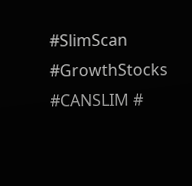#SlimScan #GrowthStocks #CANSLIM #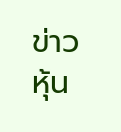ข่าวหุ้น